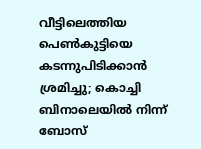വീട്ടിലെത്തിയ പെൺകുട്ടിയെ കടന്നുപിടിക്കാൻ ശ്രമിച്ചു; കൊച്ചി ബിനാലെയിൽ നിന്ന് ബോസ്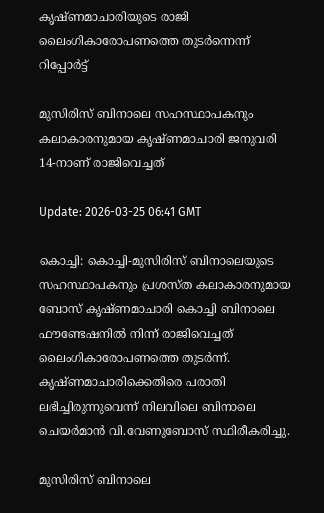കൃഷ്ണമാചാരിയുടെ രാജി ലൈംഗികാരോപണത്തെ തുടര്‍ന്നെന്ന് റിപ്പോർട്ട്

മുസിരിസ് ബിനാലെ സഹസ്ഥാപകനും കലാകാരനുമായ കൃഷ്ണമാചാരി ജനുവരി 14-നാണ് രാജിവെച്ചത്

Update: 2026-03-25 06:41 GMT

കൊച്ചി: കൊച്ചി-മുസിരിസ് ബിനാലെയുടെ സഹസ്ഥാപകനും പ്രശസ്ത കലാകാരനുമായ ബോസ് കൃഷ്ണമാചാരി കൊച്ചി ബിനാലെ ഫൗണ്ടേഷനില്‍ നിന്ന് രാജിവെച്ചത് ലൈംഗികാരോപണത്തെ തുടര്‍ന്ന്. കൃഷ്ണമാചാരിക്കെതിരെ പരാതി ലഭിച്ചിരുന്നുവെന്ന് നിലവിലെ ബിനാലെ ചെയര്‍മാന്‍ വി.വേണുബോസ് സ്ഥിരീകരിച്ചു.

മുസിരിസ് ബിനാലെ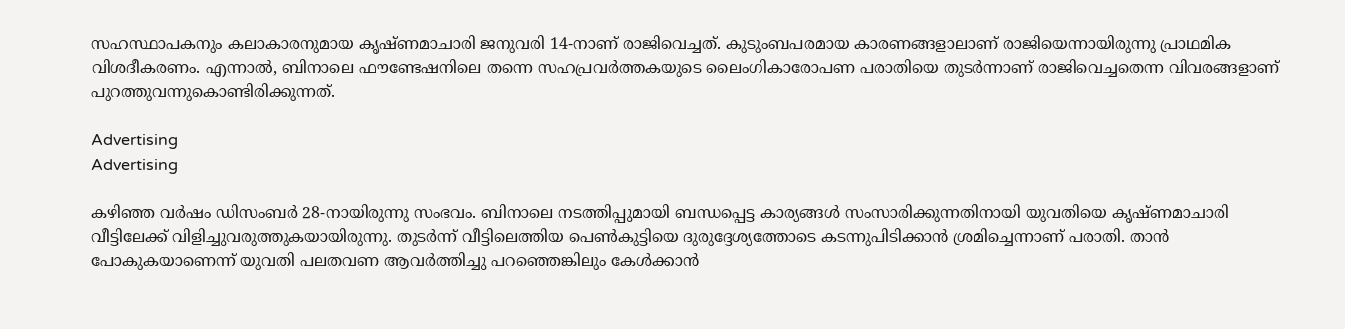സഹസ്ഥാപകനും കലാകാരനുമായ കൃഷ്ണമാചാരി ജനുവരി 14-നാണ് രാജിവെച്ചത്. കുടുംബപരമായ കാരണങ്ങളാലാണ് രാജിയെന്നായിരുന്നു പ്രാഥമിക വിശദീകരണം. എന്നാല്‍, ബിനാലെ ഫൗണ്ടേഷനിലെ തന്നെ സഹപ്രവര്‍ത്തകയുടെ ലൈംഗികാരോപണ പരാതിയെ തുടർന്നാണ് രാജിവെച്ചതെന്ന വിവരങ്ങളാണ് പുറത്തുവന്നുകൊണ്ടിരിക്കുന്നത്.

Advertising
Advertising

കഴിഞ്ഞ വര്‍ഷം ഡിസംബര്‍ 28-നായിരുന്നു സംഭവം. ബിനാലെ നടത്തിപ്പുമായി ബന്ധപ്പെട്ട കാര്യങ്ങള്‍ സംസാരിക്കുന്നതിനായി യുവതിയെ കൃഷ്ണമാചാരി വീട്ടിലേക്ക് വിളിച്ചുവരുത്തുകയായിരുന്നു. തുടര്‍ന്ന് വീട്ടിലെത്തിയ പെണ്‍കുട്ടിയെ ദുരുദ്ദേശ്യത്തോടെ കടന്നുപിടിക്കാന്‍ ശ്രമിച്ചെന്നാണ് പരാതി. താന്‍ പോകുകയാണെന്ന് യുവതി പലതവണ ആവര്‍ത്തിച്ചു പറഞ്ഞെങ്കിലും കേള്‍ക്കാന്‍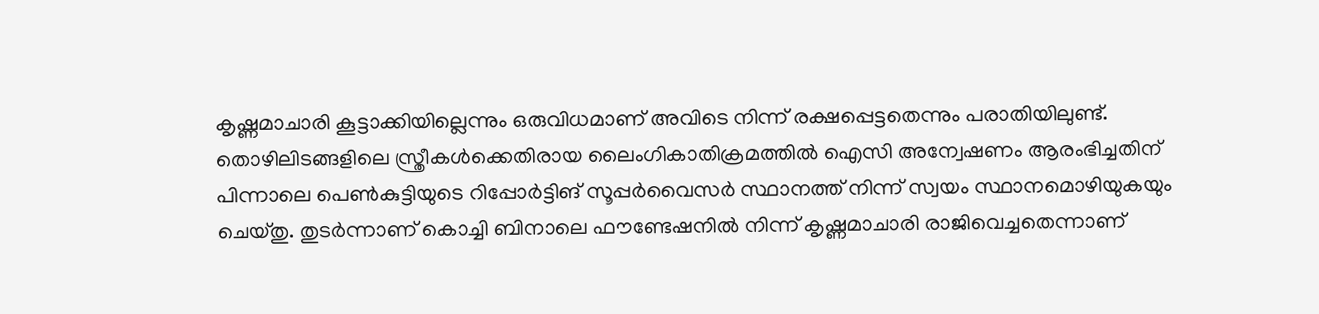കൃഷ്ണമാചാരി കൂട്ടാക്കിയില്ലെന്നും ഒരുവിധമാണ് അവിടെ നിന്ന് രക്ഷപ്പെട്ടതെന്നും പരാതിയിലുണ്ട്. തൊഴിലിടങ്ങളിലെ സ്ത്രീകള്‍ക്കെതിരായ ലൈംഗികാതിക്രമത്തില്‍ ഐസി അന്വേഷണം ആരംഭിച്ചതിന് പിന്നാലെ പെണ്‍കുട്ടിയുടെ റിപ്പോര്‍ട്ടിങ് സൂപ്പര്‍വൈസര്‍ സ്ഥാനത്ത് നിന്ന് സ്വയം സ്ഥാനമൊഴിയുകയും ചെയ്തു. തുടര്‍ന്നാണ് കൊച്ചി ബിനാലെ ഫൗണ്ടേഷനില്‍ നിന്ന് കൃഷ്ണമാചാരി രാജിവെച്ചതെന്നാണ്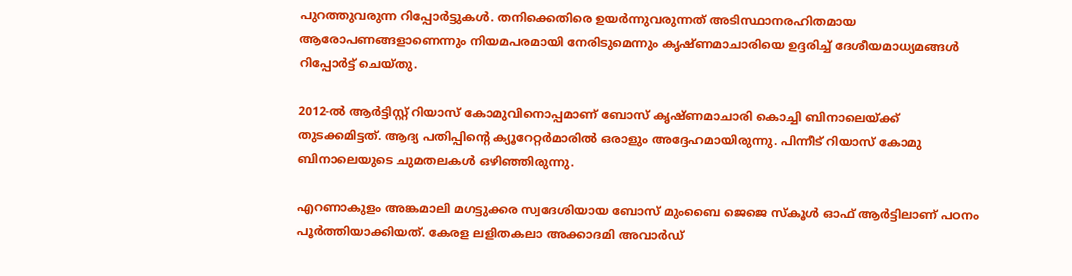പുറത്തുവരുന്ന റിപ്പോര്‍ട്ടുകള്‍. തനിക്കെതിരെ ഉയര്‍ന്നുവരുന്നത് അടിസ്ഥാനരഹിതമായ ആരോപണങ്ങളാണെന്നും നിയമപരമായി നേരിടുമെന്നും കൃഷ്ണമാചാരിയെ ഉദ്ദരിച്ച് ദേശീയമാധ്യമങ്ങള്‍ റിപ്പോര്‍ട്ട് ചെയ്തു.

2012-ല്‍ ആര്‍ട്ടിസ്റ്റ് റിയാസ് കോമുവിനൊപ്പമാണ് ബോസ് കൃഷ്ണമാചാരി കൊച്ചി ബിനാലെയ്ക്ക് തുടക്കമിട്ടത്. ആദ്യ പതിപ്പിന്റെ ക്യൂറേറ്റര്‍മാരില്‍ ഒരാളും അദ്ദേഹമായിരുന്നു. പിന്നീട് റിയാസ് കോമു ബിനാലെയുടെ ചുമതലകള്‍ ഒഴിഞ്ഞിരുന്നു.

എറണാകുളം അങ്കമാലി മഗട്ടുക്കര സ്വദേശിയായ ബോസ് മുംബൈ ജെജെ സ്‌കൂള്‍ ഓഫ് ആര്‍ട്ടിലാണ് പഠനം പൂര്‍ത്തിയാക്കിയത്. കേരള ലളിതകലാ അക്കാദമി അവാര്‍ഡ്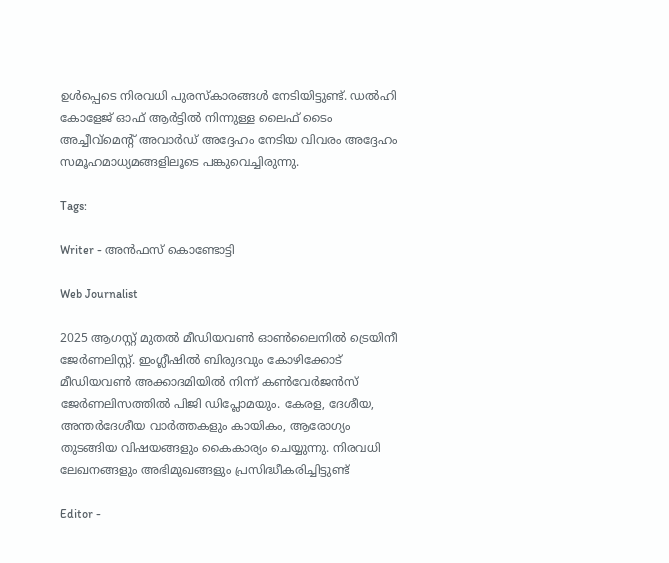ഉള്‍പ്പെടെ നിരവധി പുരസ്‌കാരങ്ങള്‍ നേടിയിട്ടുണ്ട്. ഡല്‍ഹി കോളേജ് ഓഫ് ആര്‍ട്ടില്‍ നിന്നുള്ള ലൈഫ് ടൈം അച്ചീവ്‌മെന്റ് അവാര്‍ഡ് അദ്ദേഹം നേടിയ വിവരം അദ്ദേഹം സമൂഹമാധ്യമങ്ങളിലൂടെ പങ്കുവെച്ചിരുന്നു.

Tags:

Writer - അൻഫസ് കൊണ്ടോട്ടി

Web Journalist

2025 ആഗസ്റ്റ് മുതൽ മീഡിയവൺ ഓൺലൈനിൽ ട്രെയിനീ ജേർണലിസ്റ്റ്. ഇംഗ്ലീഷിൽ ബിരുദവും കോഴിക്കോട് മീഡിയവൺ അക്കാദമിയിൽ നിന്ന് കൺവേർജൻസ് ജേർണലിസത്തിൽ പിജി ഡിപ്ലോമയും. കേരള, ദേശീയ, അന്തർദേശീയ വാർത്തകളും കായികം, ആരോഗ്യം തുടങ്ങിയ വിഷയങ്ങളും കൈകാര്യം ചെയ്യുന്നു. നിരവധി ലേഖനങ്ങളും അഭിമുഖങ്ങളും പ്രസിദ്ധീകരിച്ചിട്ടുണ്ട്

Editor -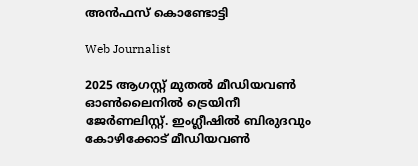അൻഫസ് കൊണ്ടോട്ടി

Web Journalist

2025 ആഗസ്റ്റ് മുതൽ മീഡിയവൺ ഓൺലൈനിൽ ട്രെയിനീ ജേർണലിസ്റ്റ്. ഇംഗ്ലീഷിൽ ബിരുദവും കോഴിക്കോട് മീഡിയവൺ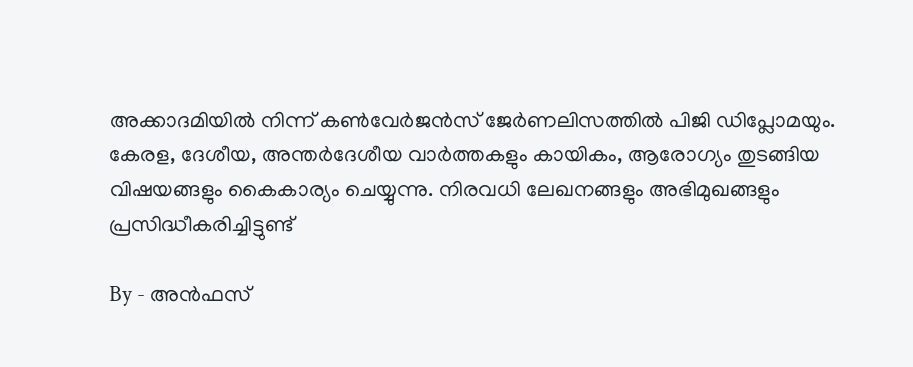അക്കാദമിയിൽ നിന്ന് കൺവേർജൻസ് ജേർണലിസത്തിൽ പിജി ഡിപ്ലോമയും. കേരള, ദേശീയ, അന്തർദേശീയ വാർത്തകളും കായികം, ആരോഗ്യം തുടങ്ങിയ വിഷയങ്ങളും കൈകാര്യം ചെയ്യുന്നു. നിരവധി ലേഖനങ്ങളും അഭിമുഖങ്ങളും പ്രസിദ്ധീകരിച്ചിട്ടുണ്ട്

By - അൻഫസ്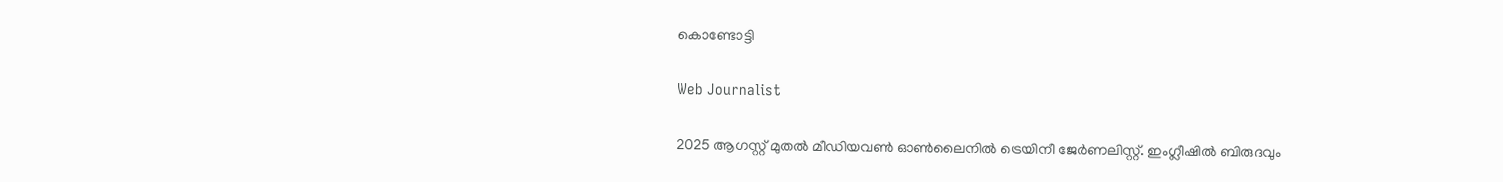കൊണ്ടോട്ടി

Web Journalist

2025 ആഗസ്റ്റ് മുതൽ മീഡിയവൺ ഓൺലൈനിൽ ട്രെയിനീ ജേർണലിസ്റ്റ്. ഇംഗ്ലീഷിൽ ബിരുദവും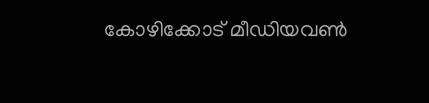കോഴിക്കോട് മീഡിയവൺ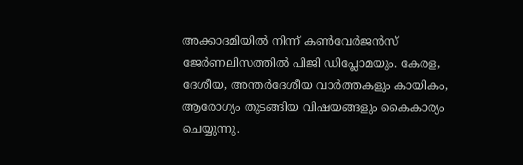അക്കാദമിയിൽ നിന്ന് കൺവേർജൻസ് ജേർണലിസത്തിൽ പിജി ഡിപ്ലോമയും. കേരള, ദേശീയ, അന്തർദേശീയ വാർത്തകളും കായികം, ആരോഗ്യം തുടങ്ങിയ വിഷയങ്ങളും കൈകാര്യം ചെയ്യുന്നു.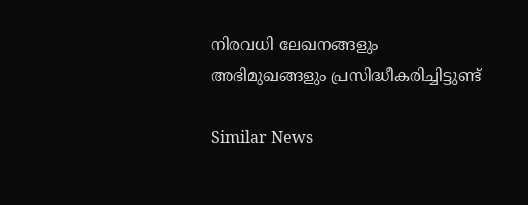നിരവധി ലേഖനങ്ങളും അഭിമുഖങ്ങളും പ്രസിദ്ധീകരിച്ചിട്ടുണ്ട്

Similar News